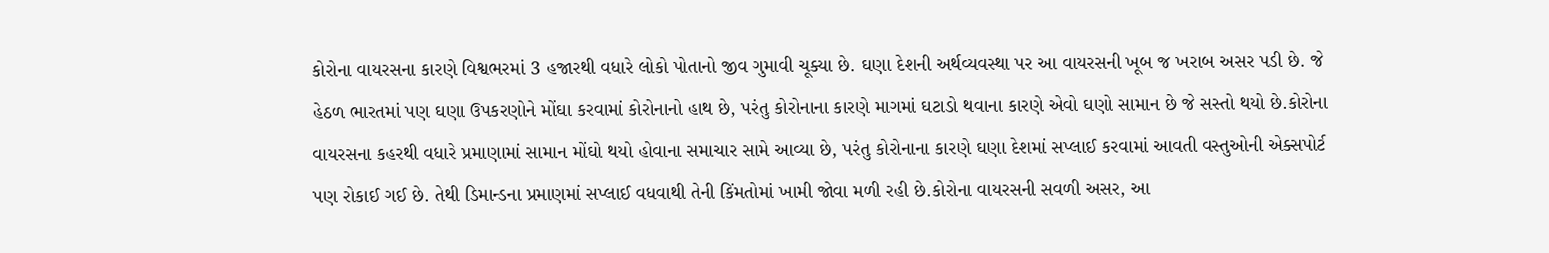કોરોના વાયરસના કારણે વિશ્વભરમાં 3 હજારથી વધારે લોકો પોતાનો જીવ ગુમાવી ચૂક્યા છે. ઘણા દેશની અર્થવ્યવસ્થા પર આ વાયરસની ખૂબ જ ખરાબ અસર પડી છે. જે હેઠળ ભારતમાં પણ ઘણા ઉપકરણોને મોંઘા કરવામાં કોરોનાનો હાથ છે, પરંતુ કોરોનાના કારણે માગમાં ઘટાડો થવાના કારણે એવો ઘણો સામાન છે જે સસ્તો થયો છે.કોરોના વાયરસના કહરથી વધારે પ્રમાણામાં સામાન મોંઘો થયો હોવાના સમાચાર સામે આવ્યા છે, પરંતુ કોરોનાના કારણે ઘણા દેશમાં સપ્લાઈ કરવામાં આવતી વસ્તુઓની એક્સપોર્ટ પણ રોકાઈ ગઈ છે. તેથી ડિમાન્ડના પ્રમાણમાં સપ્લાઈ વધવાથી તેની કિંમતોમાં ખામી જોવા મળી રહી છે.કોરોના વાયરસની સવળી અસર, આ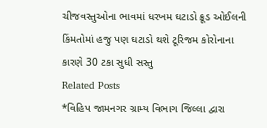ચીજવસ્તુઓના ભાવમાં ધરખમ ઘટાડો ક્રૂડ ઓઈલની કિંમતોમાં હજુ પણ ઘટાડો થશે ટૂરિજમ કોરોનાના કારણે 30 ટકા સુધી સસ્તુ
Related Posts
*વિહિપ જામનગર ગ્રામ્ય વિભાગ જિલ્લા દ્વારા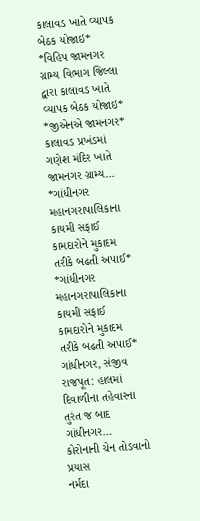કાલાવડ ખાતે વ્યાપક બેઠક યોજાઇ*
*વિહિપ જામનગર ગ્રામ્ય વિભાગ જિલ્લા દ્વારા કાલાવડ ખાતે વ્યાપક બેઠક યોજાઇ* *જીએનએ જામનગર* કાલાવડ પ્રખંડમાં ગણેશ મંદિર ખાતે જામનગર ગ્રામ્ય…
*ગાંધીનગર મહાનગરાપાલિકાના કાયમી સફાઈ કામદારોને મુકાદમ તરીકે બઢતી અપાઈ*
*ગાંધીનગર મહાનગરાપાલિકાના કાયમી સફાઈ કામદારોને મુકાદમ તરીકે બઢતી અપાઈ* ગાંધીનગર, સંજીવ રાજપૂત: હાલમાં દિવાળીના તહેવારના તુરંત જ બાદ ગાંધીનગર…
કોરોનાની ચેન તોડવાનો પ્રયાસ
નર્મદા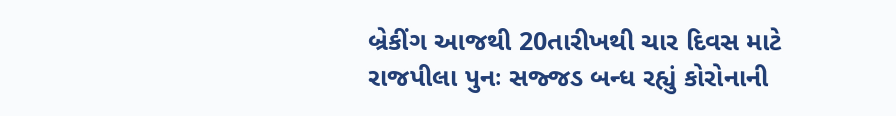બ્રેકીંગ આજથી 20તારીખથી ચાર દિવસ માટે રાજપીલા પુનઃ સજ્જડ બન્ધ રહ્યું કોરોનાની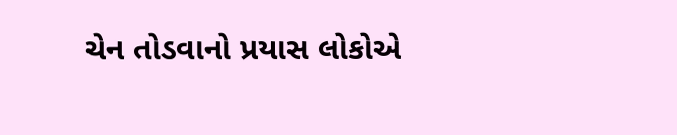ચેન તોડવાનો પ્રયાસ લોકોએ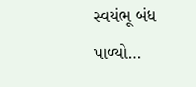સ્વયંભૂ બંધ પાળ્યો…